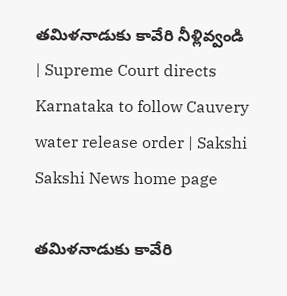తమిళనాడుకు కావేరి నీళ్లివ్వండి | Supreme Court directs Karnataka to follow Cauvery water release order | Sakshi
Sakshi News home page

తమిళనాడుకు కావేరి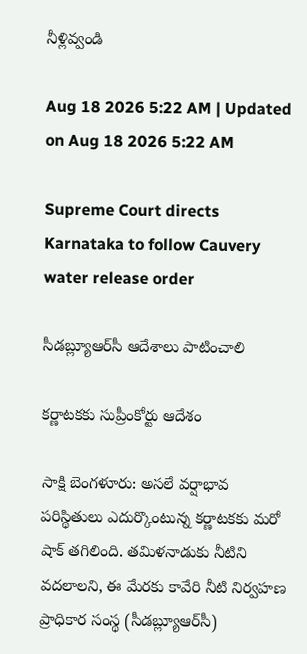నీళ్లివ్వండి

Aug 18 2026 5:22 AM | Updated on Aug 18 2026 5:22 AM

Supreme Court directs Karnataka to follow Cauvery water release order

సీడబ్ల్యూఆర్‌సీ ఆదేశాలు పాటించాలి

కర్ణాటకకు సుప్రీంకోర్టు ఆదేశం

సాక్షి బెంగళూరు: అసలే వర్షాభావ పరిస్థితులు ఎదుర్కొంటున్న కర్ణాటకకు మరో షాక్‌ తగిలింది. తమిళనాడుకు నీటిని వదలాలని, ఈ మేరకు కావేరి నీటి నిర్వహణ ప్రాధికార సంస్థ (సీడబ్ల్యూఆర్‌సీ)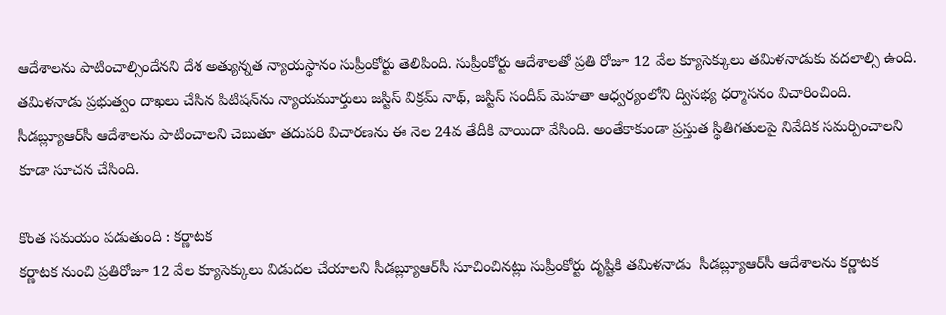ఆదేశాలను పాటించాల్సిందేనని దేశ అత్యున్నత న్యాయస్థానం సుప్రీంకోర్టు తెలిపింది. సుప్రీంకోర్టు ఆదేశాలతో ప్రతి రోజూ 12 వేల క్యూసెక్కులు తమిళనాడుకు వదలాల్సి ఉంది. తమిళనాడు ప్రభుత్వం దాఖలు చేసిన పిటిషన్‌ను న్యాయమూర్తులు జస్టిస్‌ విక్రమ్‌ నాథ్, జస్టిస్‌ సందీప్‌ మెహతా ఆధ్వర్యంలోని ద్విసభ్య ధర్మాసనం విచారించింది. సీడబ్ల్యూఆర్‌సీ ఆదేశాలను పాటించాలని చెబుతూ తదుపరి విచారణను ఈ నెల 24వ తేదీకి వాయిదా వేసింది. అంతేకాకుండా ప్రస్తుత స్థితిగతులపై నివేదిక సమర్పించాలని కూడా సూచన చేసింది.

కొంత సమయం పడుతుంది : కర్ణాటక
కర్ణాటక నుంచి ప్రతిరోజూ 12 వేల క్యూసెక్కులు విడుదల చేయాలని సీడబ్ల్యూఆర్‌సీ సూచించినట్లు సుప్రీంకోర్టు దృష్టికి తమిళనాడు  సీడబ్ల్యూఆర్‌సీ ఆదేశాలను కర్ణాటక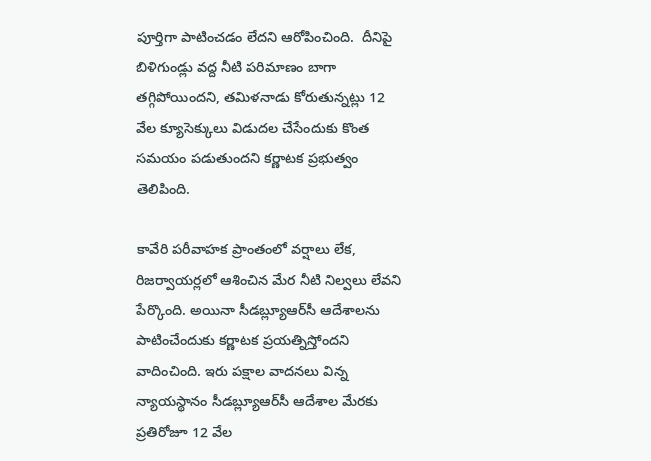పూర్తిగా పాటించడం లేదని ఆరోపించింది.  దీనిపై బిళిగుండ్లు వద్ద నీటి పరిమాణం బాగా తగ్గిపోయిందని, తమిళనాడు కోరుతున్నట్లు 12 వేల క్యూసెక్కులు విడుదల చేసేందుకు కొంత సమయం పడుతుందని కర్ణాటక ప్రభుత్వం తెలిపింది.

కావేరి పరీవాహక ప్రాంతంలో వర్షాలు లేక, రిజర్వాయర్లలో ఆశించిన మేర నీటి నిల్వలు లేవని పేర్కొంది. అయినా సీడబ్ల్యూఆర్‌సీ ఆదేశాలను పాటించేందుకు కర్ణాటక ప్రయత్నిస్తోందని వాదించింది. ఇరు పక్షాల వాదనలు విన్న న్యాయస్థానం సీడబ్ల్యూఆర్‌సీ ఆదేశాల మేరకు ప్రతిరోజూ 12 వేల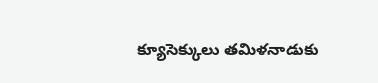క్యూసెక్కులు తమిళనాడుకు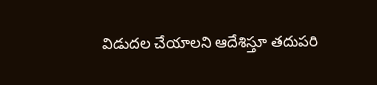విడుదల చేయాలని ఆదేశిస్తూ తదుపరి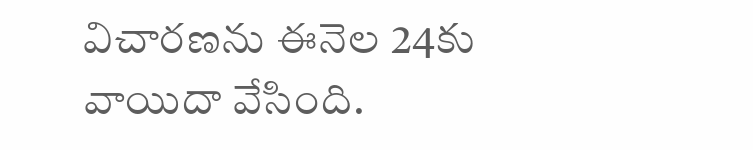విచారణను ఈనెల 24కు వాయిదా వేసింది.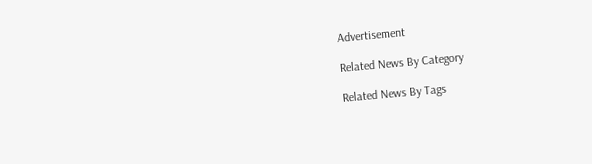Advertisement

Related News By Category

Related News By Tags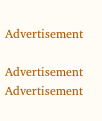Advertisement

Advertisement
Advertisement